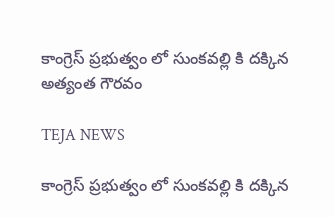కాంగ్రెస్ ప్రభుత్వం లో సుంకవల్లి కి దక్కిన అత్యంత గౌరవం

TEJA NEWS

కాంగ్రెస్ ప్రభుత్వం లో సుంకవల్లి కి దక్కిన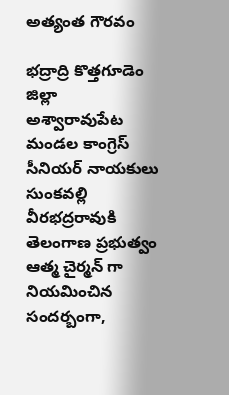అత్యంత గౌరవం

భద్రాద్రి కొత్తగూడెం జిల్లా
అశ్వారావుపేట మండల కాంగ్రెస్ సీనియర్ నాయకులు సుంకవల్లి వీరభద్రరావుకి తెలంగాణ ప్రభుత్వం ఆత్మ చైర్మన్ గా నియమించిన సందర్బంగా,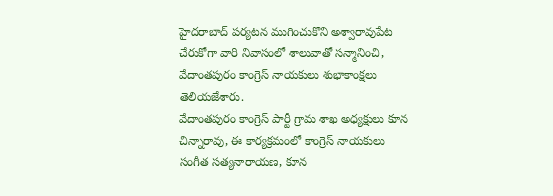హైదరాబాద్ పర్యటన ముగించుకొని అశ్వారావుపేట చేరుకోగా వారి నివాసంలో శాలువాతో సన్మానించి, వేదాంతపురం కాంగ్రెస్ నాయకులు శుభాకాంక్షలు తెలియజేశారు.
వేదాంతపురం కాంగ్రెస్ పార్టీ గ్రామ శాఖ అధ్యక్షులు కూన చిన్నారావు, ఈ కార్యక్రమంలో కాంగ్రెస్ నాయకులు సంగీత సత్యనారాయణ, కూన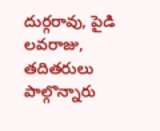దుర్గరావు, పైడి లవరాజు, తదితరులు పాల్గొన్నారు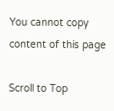You cannot copy content of this page

Scroll to Top